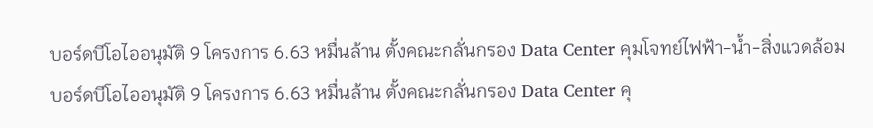บอร์ดบีโอไออนุมัติ 9 โครงการ 6.63 หมื่นล้าน ตั้งคณะกลั่นกรอง Data Center คุมโจทย์ไฟฟ้า-น้ำ-สิ่งแวดล้อม
บอร์ดบีโอไออนุมัติ 9 โครงการ 6.63 หมื่นล้าน ตั้งคณะกลั่นกรอง Data Center คุ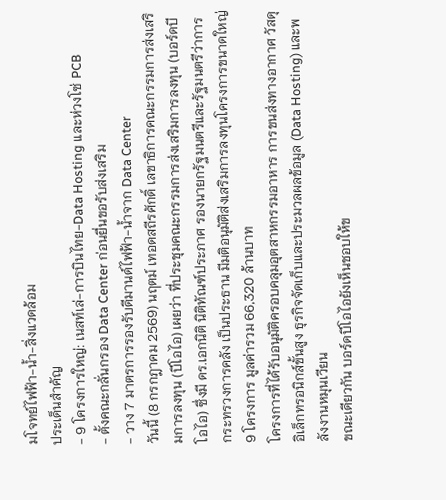มโจทย์ไฟฟ้า-น้ำ-สิ่งแวดล้อม
ประเด็นสำคัญ
- 9 โครงการใหญ่: เนสท์เล่-การบินไทย-Data Hosting และห่วงโซ่ PCB
- ตั้งคณะกลั่นกรอง Data Center ก่อนยื่นขอรับส่งเสริม
- วาง 7 มาตรการรองรับดีมานด์ไฟฟ้า-น้ำจาก Data Center
วันนี้ (8 กรกฎาคม 2569) นฤตม์ เทอดสถีรศักดิ์ เลขาธิการคณะกรรมการส่งเสริมการลงทุน (บีโอไอ) เผยว่า ที่ประชุมคณะกรรมการส่งเสริมการลงทุน (บอร์ดบีโอไอ) ซึ่งมี ดร.เอกนิติ นิติทัณฑ์ประภาศ รองนายกรัฐมนตรีและรัฐมนตรีว่าการกระทรวงการคลัง เป็นประธาน มีมติอนุมัติส่งเสริมการลงทุนโครงการขนาดใหญ่ 9 โครงการ มูลค่ารวม 66,320 ล้านบาท
โครงการที่ได้รับอนุมัติครอบคลุมอุตสาหกรรมอาหาร การขนส่งทางอากาศ วัสดุอิเล็กทรอนิกส์ขั้นสูง ธุรกิจจัดเก็บและประมวลผลข้อมูล (Data Hosting) และพลังงานหมุนเวียน
ขณะเดียวกัน บอร์ดบีโอไอยังเห็นชอบให้ข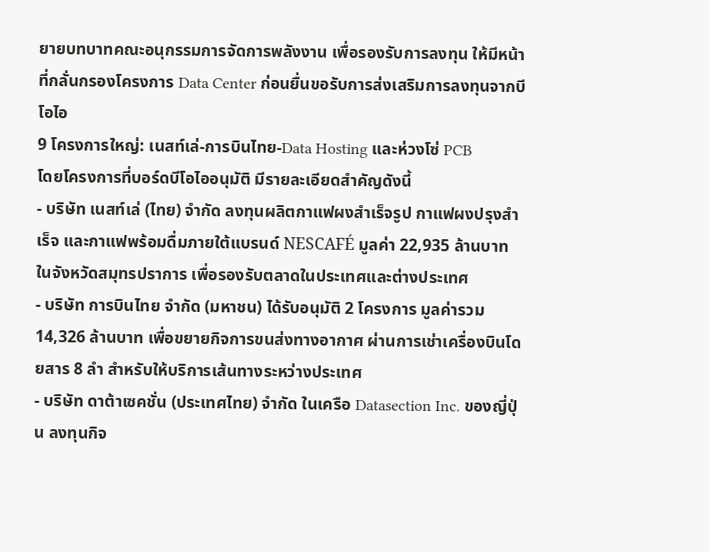ยายบทบาทคณะอนุกรรมการจัดการพลังงาน เพื่อรองรับการลงทุน ให้มีหน้าที่กลั่นกรองโครงการ Data Center ก่อนยื่นขอรับการส่งเสริมการลงทุนจากบีโอไอ
9 โครงการใหญ่: เนสท์เล่-การบินไทย-Data Hosting และห่วงโซ่ PCB
โดยโครงการที่บอร์ดบีโอไออนุมัติ มีรายละเอียดสำคัญดังนี้
- บริษัท เนสท์เล่ (ไทย) จำกัด ลงทุนผลิตกาแฟผงสำเร็จรูป กาแฟผงปรุงสำเร็จ และกาแฟพร้อมดื่มภายใต้แบรนด์ NESCAFÉ มูลค่า 22,935 ล้านบาท ในจังหวัดสมุทรปราการ เพื่อรองรับตลาดในประเทศและต่างประเทศ
- บริษัท การบินไทย จำกัด (มหาชน) ได้รับอนุมัติ 2 โครงการ มูลค่ารวม 14,326 ล้านบาท เพื่อขยายกิจการขนส่งทางอากาศ ผ่านการเช่าเครื่องบินโดยสาร 8 ลำ สำหรับให้บริการเส้นทางระหว่างประเทศ
- บริษัท ดาต้าเซคชั่น (ประเทศไทย) จำกัด ในเครือ Datasection Inc. ของญี่ปุ่น ลงทุนกิจ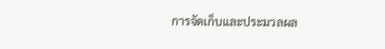การจัดเก็บและประมวลผล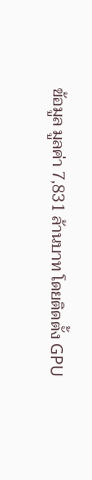ข้อมูล มูลค่า 7,831 ล้านบาท โดยติดตั้ง GPU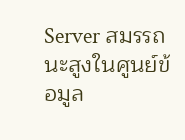Server สมรรถนะสูงในศูนย์ข้อมูล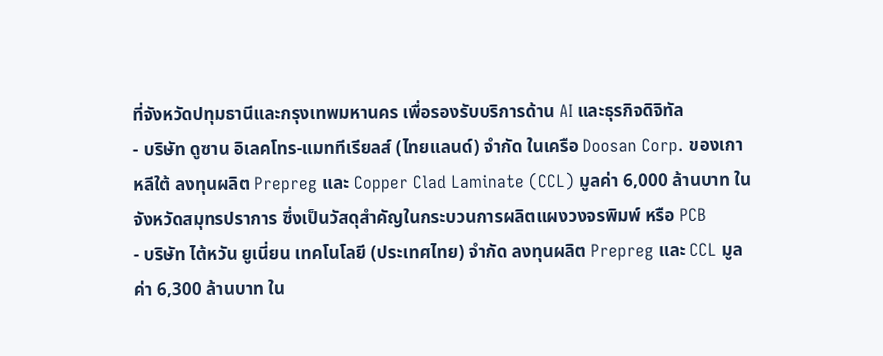ที่จังหวัดปทุมธานีและกรุงเทพมหานคร เพื่อรองรับบริการด้าน AI และธุรกิจดิจิทัล
- บริษัท ดูซาน อิเลคโทร-แมททีเรียลส์ (ไทยแลนด์) จำกัด ในเครือ Doosan Corp. ของเกาหลีใต้ ลงทุนผลิต Prepreg และ Copper Clad Laminate (CCL) มูลค่า 6,000 ล้านบาท ในจังหวัดสมุทรปราการ ซึ่งเป็นวัสดุสำคัญในกระบวนการผลิตแผงวงจรพิมพ์ หรือ PCB
- บริษัท ไต้หวัน ยูเนี่ยน เทคโนโลยี (ประเทศไทย) จำกัด ลงทุนผลิต Prepreg และ CCL มูลค่า 6,300 ล้านบาท ใน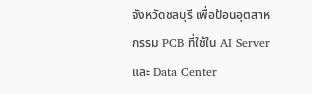จังหวัดชลบุรี เพื่อป้อนอุตสาหกรรม PCB ที่ใช้ใน AI Server และ Data Center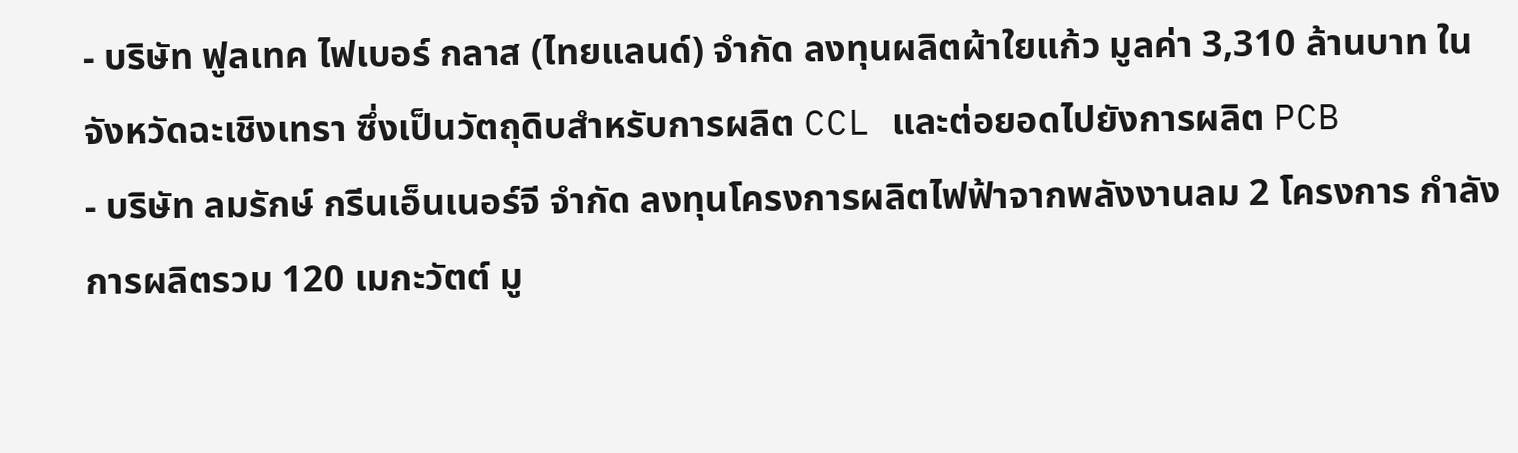- บริษัท ฟูลเทค ไฟเบอร์ กลาส (ไทยแลนด์) จำกัด ลงทุนผลิตผ้าใยแก้ว มูลค่า 3,310 ล้านบาท ในจังหวัดฉะเชิงเทรา ซึ่งเป็นวัตถุดิบสำหรับการผลิต CCL และต่อยอดไปยังการผลิต PCB
- บริษัท ลมรักษ์ กรีนเอ็นเนอร์จี จำกัด ลงทุนโครงการผลิตไฟฟ้าจากพลังงานลม 2 โครงการ กำลังการผลิตรวม 120 เมกะวัตต์ มู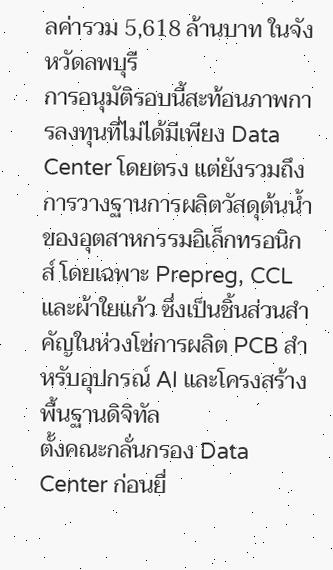ลค่ารวม 5,618 ล้านบาท ในจังหวัดลพบุรี
การอนุมัติรอบนี้สะท้อนภาพการลงทุนที่ไม่ได้มีเพียง Data Center โดยตรง แต่ยังรวมถึงการวางฐานการผลิตวัสดุต้นน้ำของอุตสาหกรรมอิเล็กทรอนิกส์ โดยเฉพาะ Prepreg, CCL และผ้าใยแก้ว ซึ่งเป็นชิ้นส่วนสำคัญในห่วงโซ่การผลิต PCB สำหรับอุปกรณ์ AI และโครงสร้างพื้นฐานดิจิทัล
ตั้งคณะกลั่นกรอง Data Center ก่อนยื่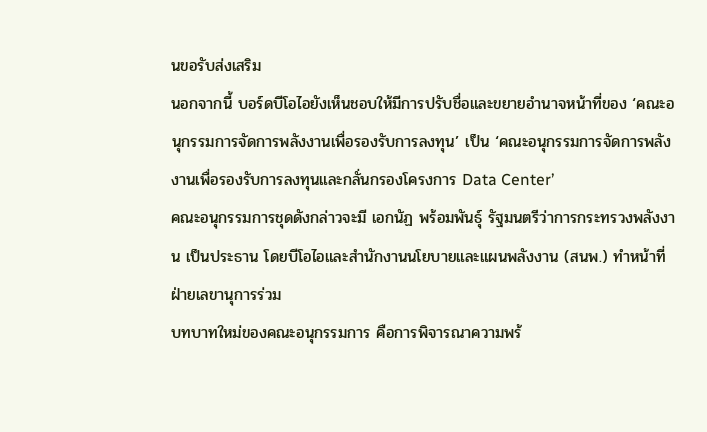นขอรับส่งเสริม
นอกจากนี้ บอร์ดบีโอไอยังเห็นชอบให้มีการปรับชื่อและขยายอำนาจหน้าที่ของ ‘คณะอนุกรรมการจัดการพลังงานเพื่อรองรับการลงทุน’ เป็น ‘คณะอนุกรรมการจัดการพลังงานเพื่อรองรับการลงทุนและกลั่นกรองโครงการ Data Center’
คณะอนุกรรมการชุดดังกล่าวจะมี เอกนัฏ พร้อมพันธุ์ รัฐมนตรีว่าการกระทรวงพลังงาน เป็นประธาน โดยบีโอไอและสำนักงานนโยบายและแผนพลังงาน (สนพ.) ทำหน้าที่ฝ่ายเลขานุการร่วม
บทบาทใหม่ของคณะอนุกรรมการ คือการพิจารณาความพร้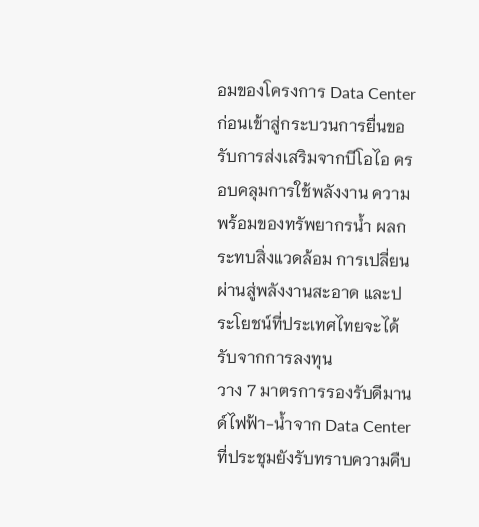อมของโครงการ Data Center ก่อนเข้าสู่กระบวนการยื่นขอรับการส่งเสริมจากบีโอไอ ครอบคลุมการใช้พลังงาน ความพร้อมของทรัพยากรน้ำ ผลกระทบสิ่งแวดล้อม การเปลี่ยนผ่านสู่พลังงานสะอาด และประโยชน์ที่ประเทศไทยจะได้รับจากการลงทุน
วาง 7 มาตรการรองรับดีมานด์ไฟฟ้า-น้ำจาก Data Center
ที่ประชุมยังรับทราบความคืบ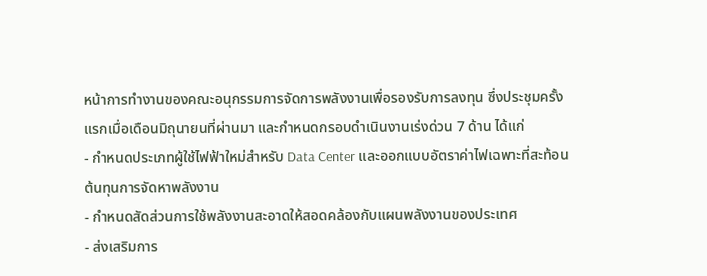หน้าการทำงานของคณะอนุกรรมการจัดการพลังงานเพื่อรองรับการลงทุน ซึ่งประชุมครั้งแรกเมื่อเดือนมิถุนายนที่ผ่านมา และกำหนดกรอบดำเนินงานเร่งด่วน 7 ด้าน ได้แก่
- กำหนดประเภทผู้ใช้ไฟฟ้าใหม่สำหรับ Data Center และออกแบบอัตราค่าไฟเฉพาะที่สะท้อนต้นทุนการจัดหาพลังงาน
- กำหนดสัดส่วนการใช้พลังงานสะอาดให้สอดคล้องกับแผนพลังงานของประเทศ
- ส่งเสริมการ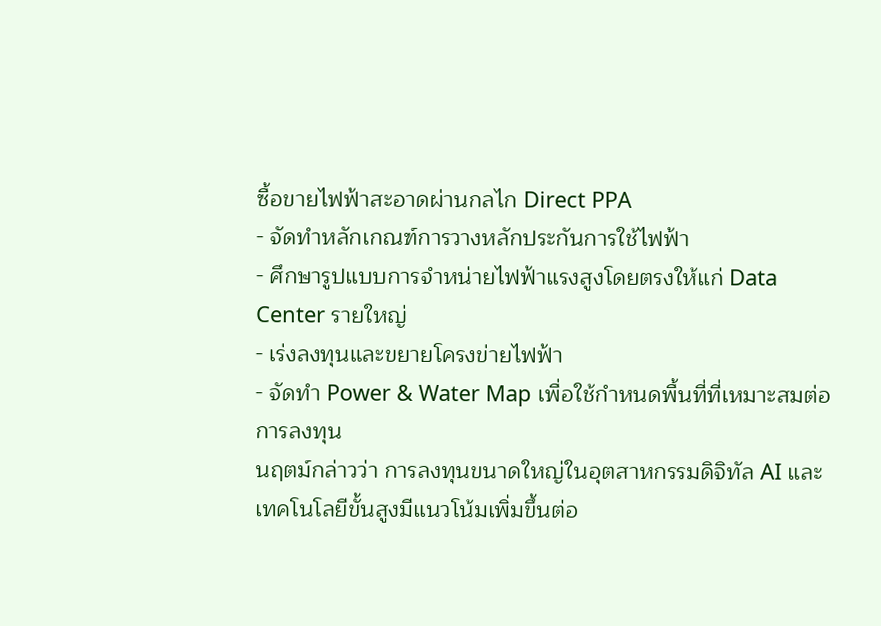ซื้อขายไฟฟ้าสะอาดผ่านกลไก Direct PPA
- จัดทำหลักเกณฑ์การวางหลักประกันการใช้ไฟฟ้า
- ศึกษารูปแบบการจำหน่ายไฟฟ้าแรงสูงโดยตรงให้แก่ Data Center รายใหญ่
- เร่งลงทุนและขยายโครงข่ายไฟฟ้า
- จัดทำ Power & Water Map เพื่อใช้กำหนดพื้นที่ที่เหมาะสมต่อการลงทุน
นฤตม์กล่าวว่า การลงทุนขนาดใหญ่ในอุตสาหกรรมดิจิทัล AI และเทคโนโลยีขั้นสูงมีแนวโน้มเพิ่มขึ้นต่อ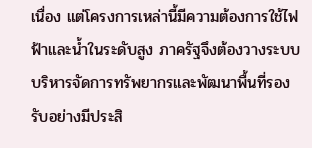เนื่อง แต่โครงการเหล่านี้มีความต้องการใช้ไฟฟ้าและน้ำในระดับสูง ภาครัฐจึงต้องวางระบบบริหารจัดการทรัพยากรและพัฒนาพื้นที่รองรับอย่างมีประสิ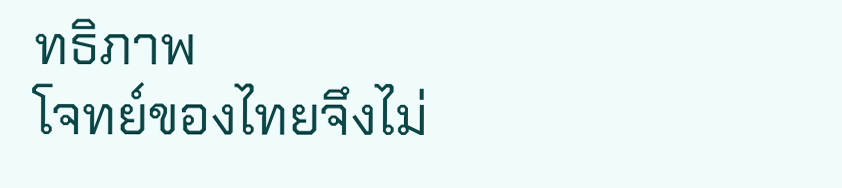ทธิภาพ
โจทย์ของไทยจึงไม่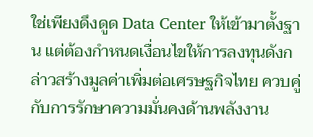ใช่เพียงดึงดูด Data Center ให้เข้ามาตั้งฐาน แต่ต้องกำหนดเงื่อนไขให้การลงทุนดังกล่าวสร้างมูลค่าเพิ่มต่อเศรษฐกิจไทย ควบคู่กับการรักษาความมั่นคงด้านพลังงาน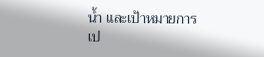น้ำ และเป้าหมายการเป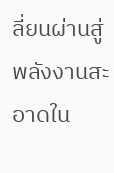ลี่ยนผ่านสู่พลังงานสะอาดใน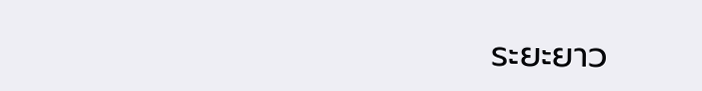ระยะยาว